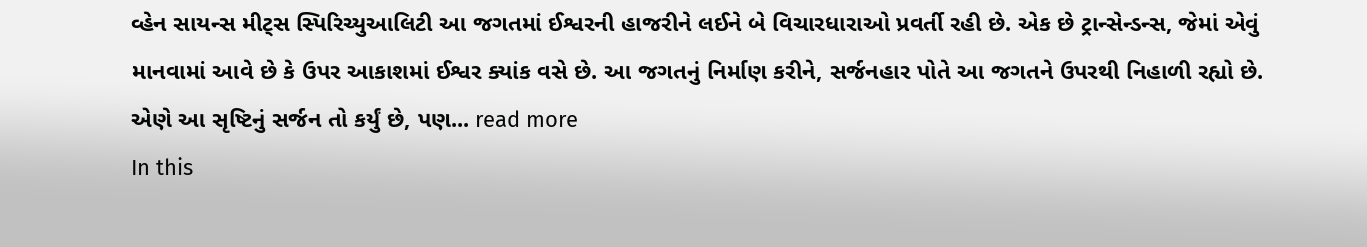વ્હેન સાયન્સ મીટ્સ સ્પિરિચ્યુઆલિટી આ જગતમાં ઈશ્વરની હાજરીને લઈને બે વિચારધારાઓ પ્રવર્તી રહી છે. એક છે ટ્રાન્સેન્ડન્સ, જેમાં એવું માનવામાં આવે છે કે ઉપર આકાશમાં ઈશ્વર ક્યાંક વસે છે. આ જગતનું નિર્માણ કરીને, સર્જનહાર પોતે આ જગતને ઉપરથી નિહાળી રહ્યો છે. એણે આ સૃષ્ટિનું સર્જન તો કર્યું છે, પણ... read more
In this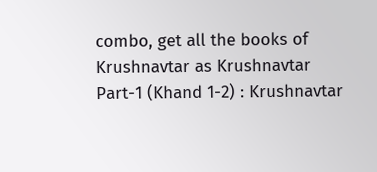combo, get all the books of Krushnavtar as Krushnavtar Part-1 (Khand 1-2) : Krushnavtar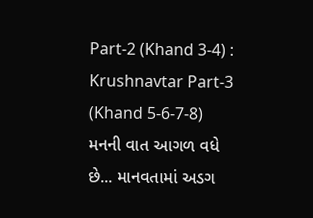Part-2 (Khand 3-4) : Krushnavtar Part-3 (Khand 5-6-7-8)
મનની વાત આગળ વધે છે... માનવતામાં અડગ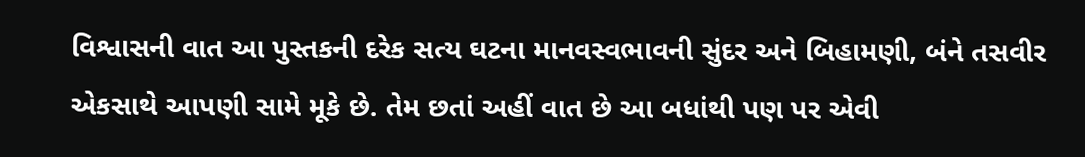વિશ્વાસની વાત આ પુસ્તકની દરેક સત્ય ઘટના માનવસ્વભાવની સુંદર અને બિહામણી, બંને તસવીર એકસાથે આપણી સામે મૂકે છે. તેમ છતાં અહીં વાત છે આ બધાંથી પણ પર એવી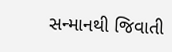સન્માનથી જિવાતી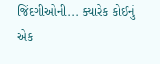જિંદગીઓની... ક્યારેક કોઈનું એક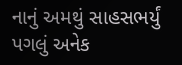નાનું અમથું સાહસભર્યું પગલું અનેક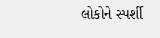લોકોને સ્પર્શી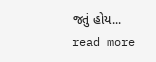જતું હોય... read more